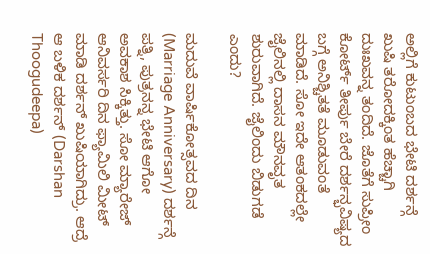ಅಲ್ಲಿಗೆ ಕುಟುಂಬದ ಭೇಟಿ ದರ್ಶನ್ಗೆ ಖುಷಿ ತರೋದಕ್ಕಿಂತ ಹೆಚ್ಚಾಗಿ ದುಃಖವನ್ನ ತಂದಿದೆ. ಜೊತೆಗೆ ಸುಪ್ರೀಂ ಕೋರ್ಟ್ ತೀರ್ಪು ಬೇರೆ ದರ್ಶನ್ಭವಿಷ್ಯದ ಬಗ್ಗೆ ಅನಿಶ್ಚಿತತೆ ಮೂಡುವಂತೆ ಮಾಡಿದೆ. ಸೋ ಇದೇ ಆತಂಕದಲ್ಲೇ ಜೈಲಿನಲ್ಲಿ ದಾಸನ ಮೌನವೃತ ಶುರುವಾಗಿದೆ. ಜೈಲಿಂದು ಬಿಡುಗಡೆ ಎಂದು?

ಮದುವೆ ವಾರ್ಷಿಕೋತ್ಸವದ ದಿನ (Marriage Anniversary) ದರ್ಶನ್ಗೆ ಪತ್ನಿ, ಪುತ್ರನನ್ನ ಭೇಟಿ ಆಗೋ ಅವಕಾಶ ಸಿಕ್ಕಿತ್ತು. ಸೋ ಮ್ಯಾರೇಜ್ ಆನಿವರ್ಸರಿ ದಿನ ಫ್ಯಾಮಿಲಿ ಮೀಟ್ ಮಾಡಿ ದರ್ಶನ್ ಖುಷಿಯಾಗಿದ್ರು. ಆದ್ರೆ ಆ ಬಳಿಕ ದರ್ಶನ್ (Darshan Thoogudeepa)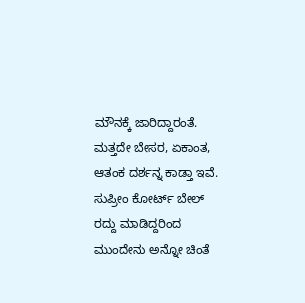ಮೌನಕ್ಕೆ ಜಾರಿದ್ದಾರಂತೆ. ಮತ್ತದೇ ಬೇಸರ, ಏಕಾಂತ, ಆತಂಕ ದರ್ಶನ್ನ ಕಾಡ್ತಾ ಇವೆ. ಸುಪ್ರೀಂ ಕೋರ್ಟ್ ಬೇಲ್ ರದ್ದು ಮಾಡಿದ್ದರಿಂದ ಮುಂದೇನು ಅನ್ನೋ ಚಿಂತೆ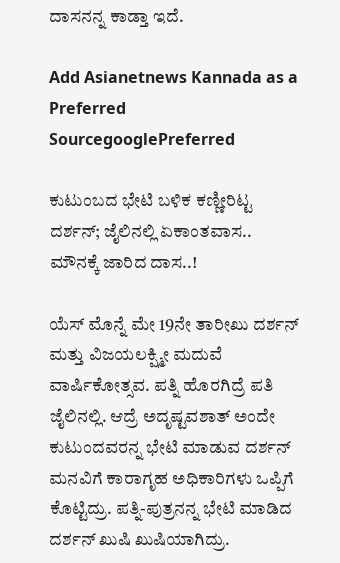ದಾಸನನ್ನ ಕಾಡ್ತಾ ಇದೆ.

Add Asianetnews Kannada as a Preferred SourcegooglePreferred

ಕುಟುಂಬದ ಭೇಟಿ ಬಳಿಕ ಕಣ್ಣೀರಿಟ್ಟ ದರ್ಶನ್; ಜೈಲಿನಲ್ಲಿ ಏಕಾಂತವಾಸ.. ಮೌನಕ್ಕೆ ಜಾರಿದ ದಾಸ..!

ಯೆಸ್ ಮೊನ್ನೆ ಮೇ 19ನೇ ತಾರೀಖು ದರ್ಶನ್ ಮತ್ತು ವಿಜಯಲಕ್ಷ್ಮೀ ಮದುವೆ ವಾರ್ಷಿಕೋತ್ಸವ. ಪತ್ನಿ ಹೊರಗಿದ್ರೆ ಪತಿ ಜೈಲಿನಲ್ಲಿ. ಆದ್ರೆ ಅದೃಷ್ಟವಶಾತ್ ಅಂದೇ ಕುಟುಂದವರನ್ನ ಭೇಟಿ ಮಾಡುವ ದರ್ಶನ್ ಮನವಿಗೆ ಕಾರಾಗೃಹ ಅಧಿಕಾರಿಗಳು ಒಪ್ಪಿಗೆ ಕೊಟ್ಟಿದ್ರು. ಪತ್ನಿ-ಪುತ್ರನನ್ನ ಭೇಟಿ ಮಾಡಿದ ದರ್ಶನ್ ಖುಷಿ ಖುಷಿಯಾಗಿದ್ರು.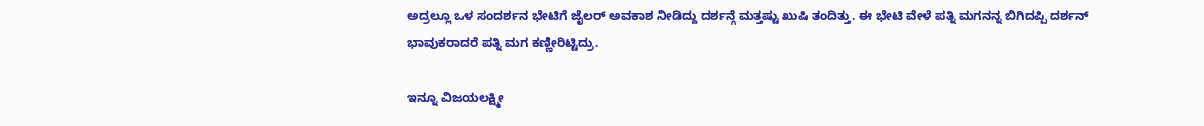ಅದ್ರಲ್ಲೂ ಒಳ ಸಂದರ್ಶನ ಭೇಟಿಗೆ ಜೈಲರ್ ಅವಕಾಶ ನೀಡಿದ್ದು ದರ್ಶನ್ಗೆ ಮತ್ತಷ್ಟು ಖುಷಿ ತಂದಿತ್ತು. ಈ ಭೇಟಿ ವೇಳೆ ಪತ್ನಿ ಮಗನನ್ನ ಬಿಗಿದಪ್ಪಿ ದರ್ಶನ್ ಭಾವುಕರಾದರೆ ಪತ್ನಿ ಮಗ ಕಣ್ಣೀರಿಟ್ಟಿದ್ರು.

ಇನ್ನೂ ವಿಜಯಲಕ್ಷ್ಮೀ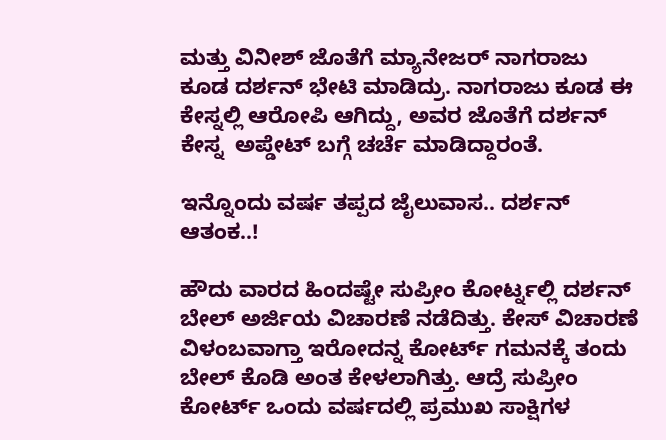ಮತ್ತು ವಿನೀಶ್ ಜೊತೆಗೆ ಮ್ಯಾನೇಜರ್ ನಾಗರಾಜು ಕೂಡ ದರ್ಶನ್ ಭೇಟಿ ಮಾಡಿದ್ರು. ನಾಗರಾಜು ಕೂಡ ಈ ಕೇಸ್ನಲ್ಲಿ ಆರೋಪಿ ಆಗಿದ್ದು, ಅವರ ಜೊತೆಗೆ ದರ್ಶನ್ ಕೇಸ್ನ  ಅಪ್ಡೇಟ್ ಬಗ್ಗೆ ಚರ್ಚೆ ಮಾಡಿದ್ದಾರಂತೆ.

ಇನ್ನೊಂದು ವರ್ಷ ತಪ್ಪದ ಜೈಲುವಾಸ.. ದರ್ಶನ್ ಆತಂಕ..!

ಹೌದು ವಾರದ ಹಿಂದಷ್ಟೇ ಸುಪ್ರೀಂ ಕೋರ್ಟ್ನಲ್ಲಿ ದರ್ಶನ್ ಬೇಲ್ ಅರ್ಜಿಯ ವಿಚಾರಣೆ ನಡೆದಿತ್ತು. ಕೇಸ್ ವಿಚಾರಣೆ ವಿಳಂಬವಾಗ್ತಾ ಇರೋದನ್ನ ಕೋರ್ಟ್ ಗಮನಕ್ಕೆ ತಂದು ಬೇಲ್ ಕೊಡಿ ಅಂತ ಕೇಳಲಾಗಿತ್ತು. ಆದ್ರೆ ಸುಪ್ರೀಂ ಕೋರ್ಟ್ ಒಂದು ವರ್ಷದಲ್ಲಿ ಪ್ರಮುಖ ಸಾಕ್ಷಿಗಳ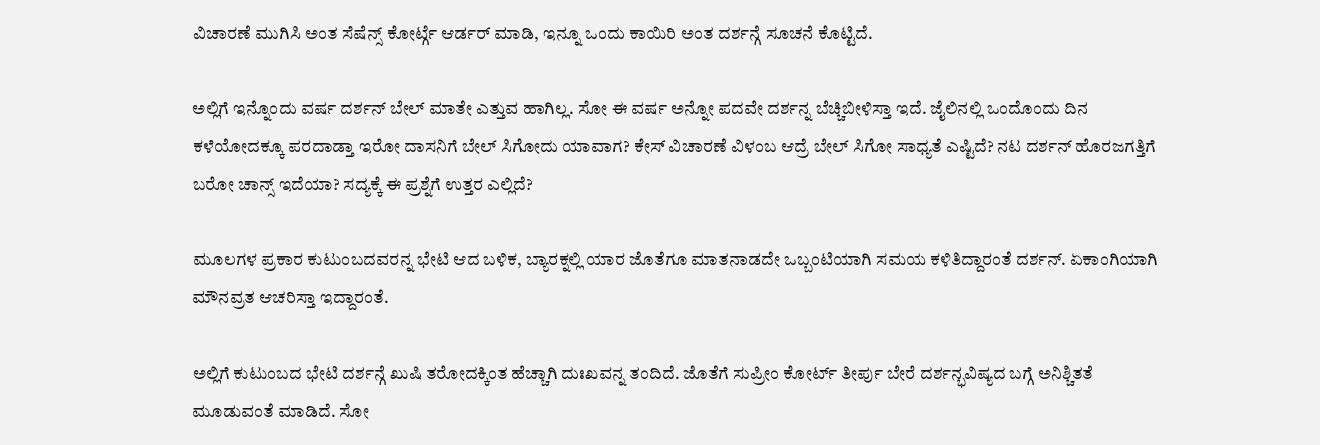ವಿಚಾರಣೆ ಮುಗಿಸಿ ಅಂತ ಸೆಷೆನ್ಸ್ ಕೋರ್ಟ್ಗೆ ಆರ್ಡರ್ ಮಾಡಿ, ಇನ್ನೂ ಒಂದು ಕಾಯಿರಿ ಅಂತ ದರ್ಶನ್ಗೆ ಸೂಚನೆ ಕೊಟ್ಟಿದೆ.

ಅಲ್ಲಿಗೆ ಇನ್ನೊಂದು ವರ್ಷ ದರ್ಶನ್ ಬೇಲ್ ಮಾತೇ ಎತ್ತುವ ಹಾಗಿಲ್ಲ. ಸೋ ಈ ವರ್ಷ ಅನ್ನೋ ಪದವೇ ದರ್ಶನ್ನ ಬೆಚ್ಚಿಬೀಳಿಸ್ತಾ ಇದೆ. ಜೈಲಿನಲ್ಲಿ ಒಂದೊಂದು ದಿನ ಕಳೆಯೋದಕ್ಕೂ ಪರದಾಡ್ತಾ ಇರೋ ದಾಸನಿಗೆ ಬೇಲ್ ಸಿಗೋದು ಯಾವಾಗ? ಕೇಸ್ ವಿಚಾರಣೆ ವಿಳಂಬ ಆದ್ರೆ ಬೇಲ್ ಸಿಗೋ ಸಾಧ್ಯತೆ ಎಷ್ಟಿದೆ? ನಟ ದರ್ಶನ್ ಹೊರಜಗತ್ತಿಗೆ ಬರೋ ಚಾನ್ಸ್ ಇದೆಯಾ? ಸದ್ಯಕ್ಕೆ ಈ ಪ್ರಶ್ನೆಗೆ ಉತ್ತರ ಎಲ್ಲಿದೆ?

ಮೂಲಗಳ ಪ್ರಕಾರ ಕುಟುಂಬದವರನ್ನ ಭೇಟಿ ಆದ ಬಳಿಕ, ಬ್ಯಾರಕ್ನಲ್ಲಿ ಯಾರ ಜೊತೆಗೂ ಮಾತನಾಡದೇ ಒಬ್ಬಂಟಿಯಾಗಿ ಸಮಯ ಕಳಿತಿದ್ದಾರಂತೆ ದರ್ಶನ್. ಏಕಾಂಗಿಯಾಗಿ ಮೌನವ್ರತ ಆಚರಿಸ್ತಾ ಇದ್ದಾರಂತೆ.

ಅಲ್ಲಿಗೆ ಕುಟುಂಬದ ಭೇಟಿ ದರ್ಶನ್ಗೆ ಖುಷಿ ತರೋದಕ್ಕಿಂತ ಹೆಚ್ಚಾಗಿ ದುಃಖವನ್ನ ತಂದಿದೆ. ಜೊತೆಗೆ ಸುಪ್ರೀಂ ಕೋರ್ಟ್ ತೀರ್ಪು ಬೇರೆ ದರ್ಶನ್ಭವಿಷ್ಯದ ಬಗ್ಗೆ ಅನಿಶ್ಚಿತತೆ ಮೂಡುವಂತೆ ಮಾಡಿದೆ. ಸೋ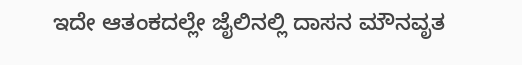ಇದೇ ಆತಂಕದಲ್ಲೇ ಜೈಲಿನಲ್ಲಿ ದಾಸನ ಮೌನವೃತ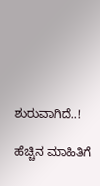ಶುರುವಾಗಿದೆ..!

ಹೆಚ್ಚಿನ ಮಾಹಿತಿಗೆ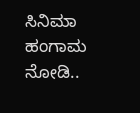ಸಿನಿಮಾ ಹಂಗಾಮ ನೋಡಿ..